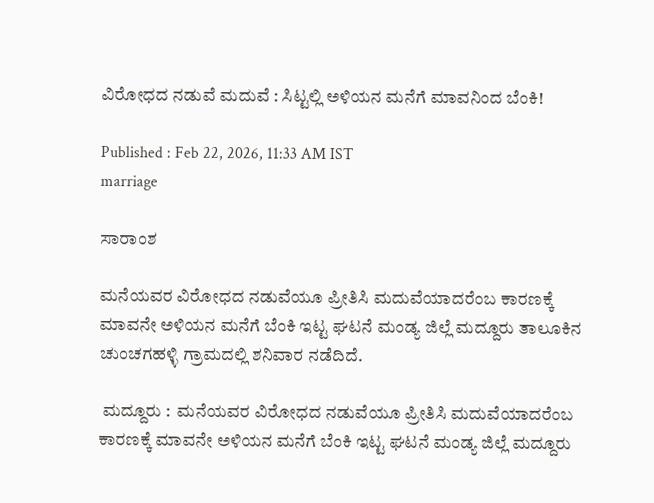ವಿರೋಧದ ನಡುವೆ ಮದುವೆ : ಸಿಟ್ಟಲ್ಲಿ ಅಳಿಯನ ಮನೆಗೆ ಮಾವನಿಂದ ಬೆಂಕಿ!

Published : Feb 22, 2026, 11:33 AM IST
marriage

ಸಾರಾಂಶ

ಮನೆಯವರ ವಿರೋಧದ ನಡುವೆಯೂ ಪ್ರೀತಿಸಿ ಮದುವೆಯಾದರೆಂಬ ಕಾರಣಕ್ಕೆ ಮಾವನೇ ಅಳಿಯನ ಮನೆಗೆ ಬೆಂಕಿ ಇಟ್ಟ ಘಟನೆ ಮಂಡ್ಯ ಜಿಲ್ಲೆ ಮದ್ದೂರು ತಾಲೂಕಿನ ಚುಂಚಗಹಳ್ಳಿ ಗ್ರಾಮದಲ್ಲಿ ಶನಿವಾರ ನಡೆದಿದೆ.

 ಮದ್ದೂರು :  ಮನೆಯವರ ವಿರೋಧದ ನಡುವೆಯೂ ಪ್ರೀತಿಸಿ ಮದುವೆಯಾದರೆಂಬ ಕಾರಣಕ್ಕೆ ಮಾವನೇ ಅಳಿಯನ ಮನೆಗೆ ಬೆಂಕಿ ಇಟ್ಟ ಘಟನೆ ಮಂಡ್ಯ ಜಿಲ್ಲೆ ಮದ್ದೂರು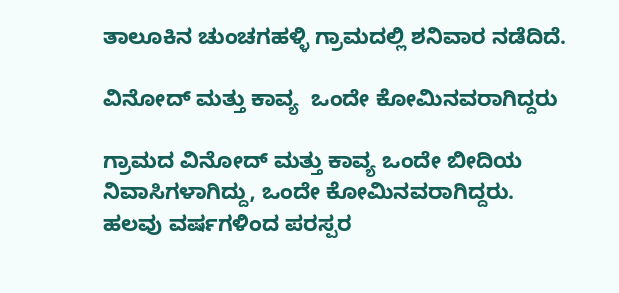ತಾಲೂಕಿನ ಚುಂಚಗಹಳ್ಳಿ ಗ್ರಾಮದಲ್ಲಿ ಶನಿವಾರ ನಡೆದಿದೆ.

ವಿನೋದ್ ಮತ್ತು ಕಾವ್ಯ  ಒಂದೇ ಕೋಮಿನವರಾಗಿದ್ದರು

ಗ್ರಾಮದ ವಿನೋದ್ ಮತ್ತು ಕಾವ್ಯ ಒಂದೇ ಬೀದಿಯ ನಿವಾಸಿಗಳಾಗಿದ್ದು, ಒಂದೇ ಕೋಮಿನವರಾಗಿದ್ದರು. ಹಲವು ವರ್ಷಗಳಿಂದ ಪರಸ್ಪರ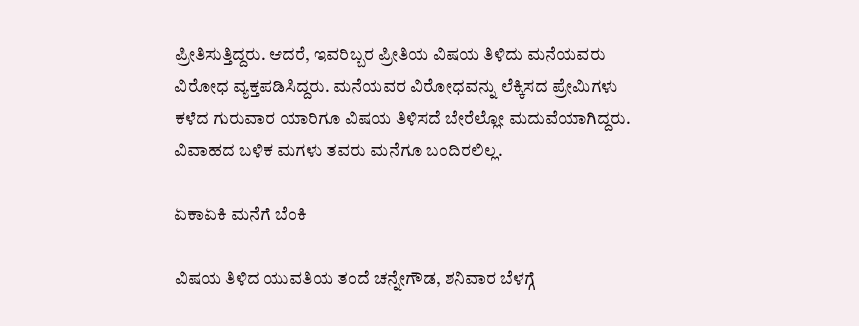ಪ್ರೀತಿಸುತ್ತಿದ್ದರು. ಆದರೆ, ಇವರಿಬ್ಬರ ಪ್ರೀತಿಯ ವಿಷಯ ತಿಳಿದು ಮನೆಯವರು ವಿರೋಧ ವ್ಯಕ್ತಪಡಿಸಿದ್ದರು. ಮನೆಯವರ ವಿರೋಧವನ್ನು ಲೆಕ್ಕಿಸದ ಪ್ರೇಮಿಗಳು ಕಳೆದ ಗುರುವಾರ ಯಾರಿಗೂ ವಿಷಯ ತಿಳಿಸದೆ ಬೇರೆಲ್ಲೋ ಮದುವೆಯಾಗಿದ್ದರು. ವಿವಾಹದ ಬಳಿಕ ಮಗಳು ತವರು ಮನೆಗೂ ಬಂದಿರಲಿಲ್ಲ.

ಏಕಾಏಕಿ ಮನೆಗೆ ಬೆಂಕಿ

ವಿಷಯ ತಿಳಿದ ಯುವತಿಯ ತಂದೆ ಚನ್ನೇಗೌಡ, ಶನಿವಾರ ಬೆಳಗ್ಗೆ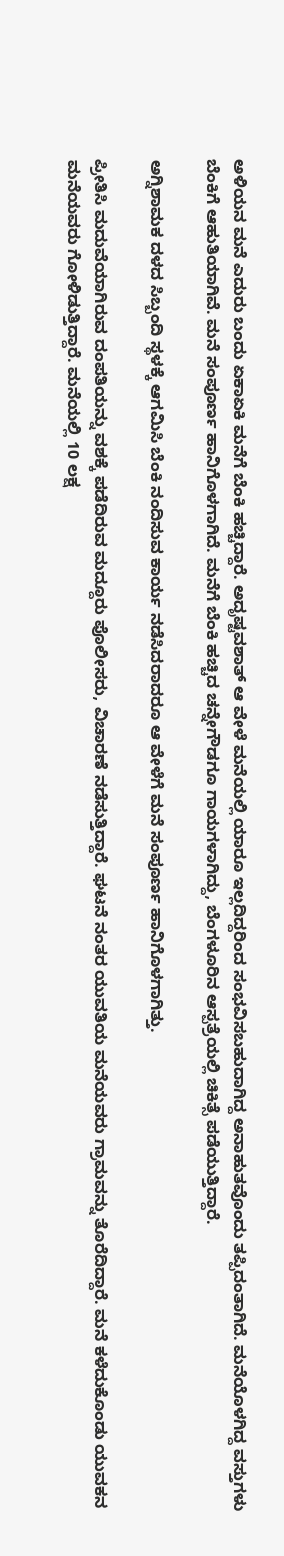ಅಳಿಯನ ಮನೆ ಎದುರು ಬಂದು ಏಕಾಏಕಿ ಮನೆಗೆ ಬೆಂಕಿ ಹಚ್ಚಿದ್ದಾರೆ. ಅದೃಷ್ಟವಶಾತ್ ಆ ವೇಳೆ ಮನೆಯಲ್ಲಿ ಯಾರೂ ಇಲ್ಲದಿದ್ದರಿಂದ ಸಂಭವಿಸಬಹುದಾಗಿದ್ದ ಅನಾಹುತವೊಂದು ತಪ್ಪಿದಂತಾಗಿದೆ. ಮನೆಯೊಳಗಿದ್ದ ವಸ್ತುಗಳು ಬೆಂಕಿಗೆ ಆಹುತಿಯಾಗಿವೆ. ಮನೆ ಸಂಪೂರ್ಣ ಹಾನಿಗೊಳಗಾಗಿದೆ. ಮನೆಗೆ ಬೆಂಕಿ ಹಚ್ಚಿದ ಚನ್ನೇಗೌಡಗೂ ಗಾಯಗಳಾಗಿದ್ದು, ಬೆಂಗಳೂರಿನ ಆಸ್ಪತ್ರೆಯಲ್ಲಿ ಚಿಕಿತ್ಸೆ ಪಡೆಯುತ್ತಿದ್ದಾರೆ.

ಅಗ್ನಿಶಾಮಕ ದಳದ ಸಿಬ್ಬಂದಿ ಸ್ಥಳಕ್ಕೆ ಆಗಮಿಸಿ ಬೆಂಕಿ ನಂದಿಸುವ ಕಾರ್ಯ ನಡೆಸಿದರಾದರೂ ಆ ವೇಳೆಗೆ ಮನೆ ಸಂಪೂರ್ಣ ಹಾನಿಗೊಳಗಾಗಿತ್ತು.

ಪ್ರೀತಿಸಿ ಮದುವೆಯಾಗಿರುವ ದಂಪತಿಯನ್ನು ವಶಕ್ಕೆ ಪಡೆದಿರುವ ಮದ್ದೂರು ಪೊಲೀಸರು, ವಿಚಾರಣೆ ನಡೆಸುತ್ತಿದ್ದಾರೆ. ಘಟನೆ ನಂತರ ಯುವತಿಯ ಮನೆಯವರು ಗ್ರಾಮವನ್ನು ತೊರೆದಿದ್ದಾರೆ. ಮನೆ ಕಳೆದುಕೊಂಡು ಯುವಕನ ಮನೆಯವರು ಗೋಳಿಡುತ್ತಿದ್ದಾರೆ. ಮನೆಯಲ್ಲಿ 10 ಲಕ್ಷ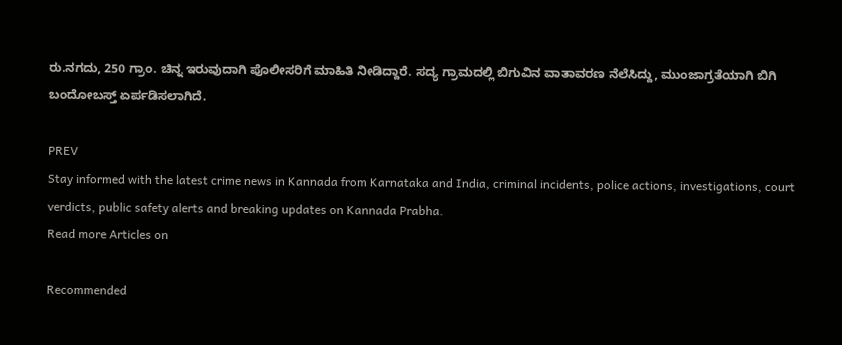ರು.ನಗದು, 250 ಗ್ರಾಂ. ಚಿನ್ನ ಇರುವುದಾಗಿ ಪೊಲೀಸರಿಗೆ ಮಾಹಿತಿ ನೀಡಿದ್ದಾರೆ. ಸದ್ಯ ಗ್ರಾಮದಲ್ಲಿ ಬಿಗುವಿನ ವಾತಾವರಣ ನೆಲೆಸಿದ್ದು, ಮುಂಜಾಗ್ರತೆಯಾಗಿ ಬಿಗಿ ಬಂದೋಬಸ್ತ್ ಏರ್ಪಡಿಸಲಾಗಿದೆ.

PREV
Stay informed with the latest crime news in Kannada from Karnataka and India, criminal incidents, police actions, investigations, court verdicts, public safety alerts and breaking updates on Kannada Prabha.
Read more Articles on

Recommended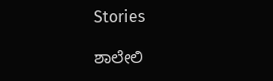Stories

ಶಾಲೇಲಿ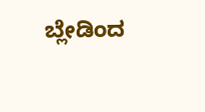ಬ್ಲೇಡಿಂದ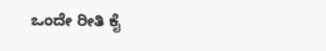ಒಂದೇ ರೀತಿ ಕೈ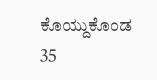ಕೊಯ್ದುಕೊಂಡ 35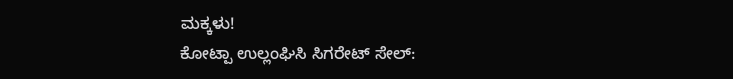ಮಕ್ಕಳು!
ಕೋಟ್ಪಾ ಉಲ್ಲಂಘಿಸಿ ಸಿಗರೇಟ್‌ ಸೇಲ್‌: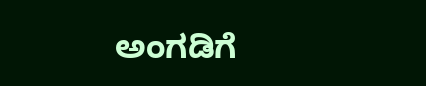ಅಂಗಡಿಗೆ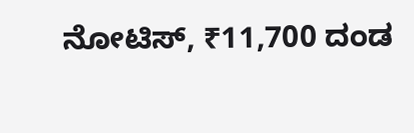ನೋಟಿಸ್‌, ₹11,700 ದಂಡ